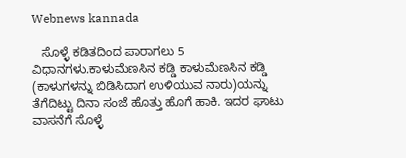Webnews kannada

   ಸೊಳ್ಳೆ ಕಡಿತದಿಂದ ಪಾರಾಗಲು 5 ವಿಧಾನಗಳು.ಕಾಳುಮೆಣಸಿನ ಕಡ್ಡಿ ಕಾಳುಮೆಣಸಿನ ಕಡ್ಡಿ (ಕಾಳುಗಳನ್ನು ಬಿಡಿಸಿದಾಗ ಉಳಿಯುವ ನಾರು)ಯನ್ನು ತೆಗೆದಿಟ್ಟು ದಿನಾ ಸಂಜೆ ಹೊತ್ತು ಹೊಗೆ ಹಾಕಿ. ಇದರ ಘಾಟು ವಾಸನೆಗೆ ಸೊಳ್ಳೆ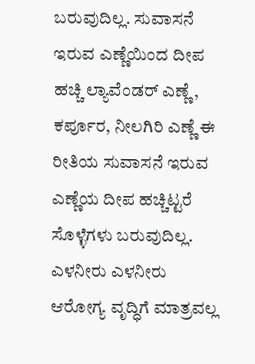ಬರುವುದಿಲ್ಲ. ಸುವಾಸನೆ ಇರುವ ಎಣ್ಣೆಯಿಂದ ದೀಪ ಹಚ್ಚಿ ಲ್ಯಾವೆಂಡರ್ ಎಣ್ಣೆ, ಕರ್ಪೂರ, ನೀಲಗಿರಿ ಎಣ್ಣೆ ಈ ರೀತಿಯ ಸುವಾಸನೆ ಇರುವ ಎಣ್ಣೆಯ ದೀಪ ಹಚ್ಚಿಟ್ಟರೆ ಸೊಳ್ಳೆಗಳು ಬರುವುದಿಲ್ಲ. ಎಳನೀರು ಎಳನೀರು ಆರೋಗ್ಯ ವೃದ್ಧಿಗೆ ಮಾತ್ರವಲ್ಲ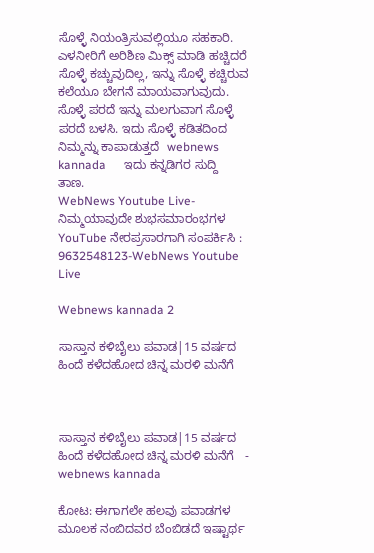ಸೊಳ್ಳೆ ನಿಯಂತ್ರಿಸುವಲ್ಲಿಯೂ ಸಹಕಾರಿ. ಎಳನೀರಿಗೆ ಅರಿಶಿಣ ಮಿಕ್ಸ್ ಮಾಡಿ ಹಚ್ಚಿದರೆ ಸೊಳ್ಳೆ ಕಚ್ಚುವುದಿಲ್ಲ, ಇನ್ನು ಸೊಳ್ಳೆ ಕಚ್ಚಿರುವ ಕಲೆಯೂ ಬೇಗನೆ ಮಾಯವಾಗುವುದು. ಸೊಳ್ಳೆ ಪರದೆ ಇನ್ನು ಮಲಗುವಾಗ ಸೊಳ್ಳೆ ಪರದೆ ಬಳಸಿ. ಇದು ಸೊಳ್ಳೆ ಕಡಿತದಿಂದ ನಿಮ್ಮನ್ನು ಕಾಪಾಡುತ್ತದೆ  webnews kannada      ಇದು ಕನ್ನಡಿಗರ ಸುದ್ದಿ ತಾಣ.
WebNews Youtube Live- ನಿಮ್ಮಯಾವುದೇ ಶುಭಸಮಾರಂಭಗಳ YouTube ನೇರಪ್ರಸಾರಗಾಗಿ ಸಂಪರ್ಕಿಸಿ : 9632548123-WebNews Youtube Live

Webnews kannada 2

ಸಾಸ್ತಾನ ಕಳಿಬೈಲು ಪವಾಡ|15 ವರ್ಷದ ಹಿಂದೆ ಕಳೆದಹೋದ ಚಿನ್ನ ಮರಳಿ ಮನೆಗೆ



ಸಾಸ್ತಾನ ಕಳಿಬೈಲು ಪವಾಡ|15 ವರ್ಷದ ಹಿಂದೆ ಕಳೆದಹೋದ ಚಿನ್ನ ಮರಳಿ ಮನೆಗೆ   - webnews kannada

ಕೋಟ: ಈಗಾಗಲೇ ಹಲವು ಪವಾಡಗಳ ಮೂಲಕ ನಂಬಿದವರ ಬೆಂಬಿಡದೆ ಇಷ್ಟಾರ್ಥ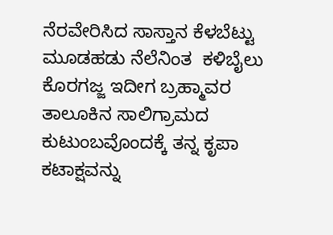ನೆರವೇರಿಸಿದ ಸಾಸ್ತಾನ ಕೆಳಬೆಟ್ಟು ಮೂಡಹಡು ನೆಲೆನಿಂತ  ಕಳಿಬೈಲು ಕೊರಗಜ್ಜ ಇದೀಗ ಬ್ರಹ್ಮಾವರ ತಾಲೂಕಿನ ಸಾಲಿಗ್ರಾಮದ ಕುಟುಂಬವೊಂದಕ್ಕೆ ತನ್ನ ಕೃಪಾ ಕಟಾಕ್ಷವನ್ನು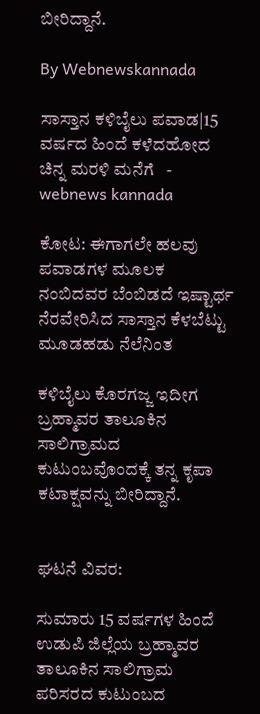ಬೀರಿದ್ದಾನೆ.

By Webnewskannada

ಸಾಸ್ತಾನ ಕಳಿಬೈಲು ಪವಾಡ|15 ವರ್ಷದ ಹಿಂದೆ ಕಳೆದಹೋದ ಚಿನ್ನ ಮರಳಿ ಮನೆಗೆ   - webnews kannada

ಕೋಟ: ಈಗಾಗಲೇ ಹಲವು ಪವಾಡಗಳ ಮೂಲಕ ನಂಬಿದವರ ಬೆಂಬಿಡದೆ ಇಷ್ಟಾರ್ಥ ನೆರವೇರಿಸಿದ ಸಾಸ್ತಾನ ಕೆಳಬೆಟ್ಟು ಮೂಡಹಡು ನೆಲೆನಿಂತ

ಕಳಿಬೈಲು ಕೊರಗಜ್ಜ ಇದೀಗ ಬ್ರಹ್ಮಾವರ ತಾಲೂಕಿನ ಸಾಲಿಗ್ರಾಮದ ಕುಟುಂಬವೊಂದಕ್ಕೆ ತನ್ನ ಕೃಪಾ ಕಟಾಕ್ಷವನ್ನು ಬೀರಿದ್ದಾನೆ.


ಘಟನೆ ವಿವರ:

ಸುಮಾರು 15 ವರ್ಷಗಳ ಹಿಂದೆ ಉಡುಪಿ ಜಿಲ್ಲೆಯ ಬ್ರಹ್ಮಾವರ ತಾಲೂಕಿನ ಸಾಲಿಗ್ರಾಮ ಪರಿಸರದ ಕುಟುಂಬದ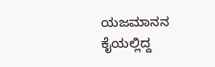ಯಜಮಾನನ ಕೈಯಲ್ಲಿದ್ದ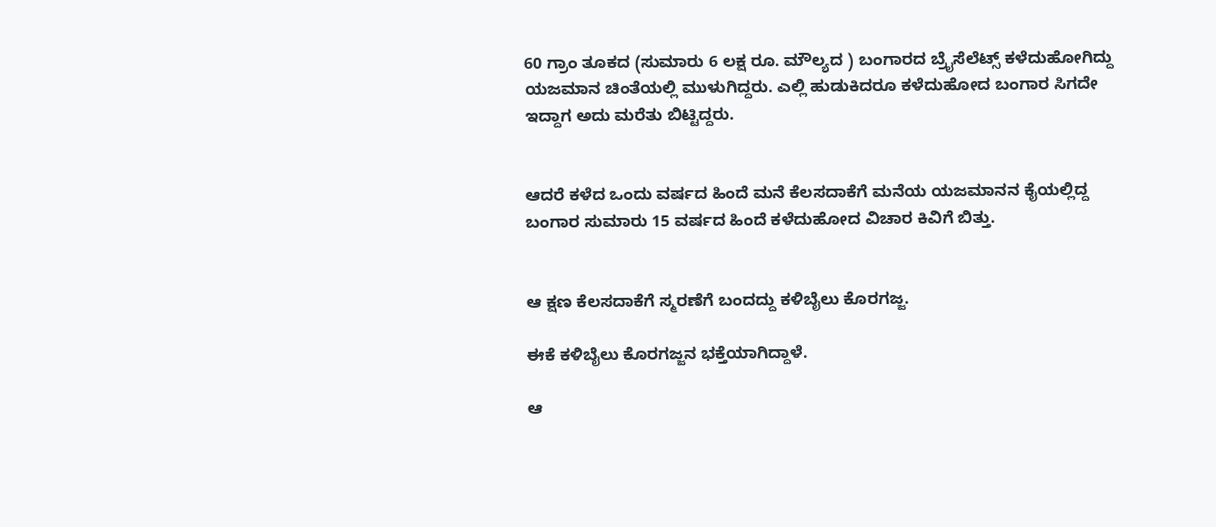60 ಗ್ರಾಂ ತೂಕದ (ಸುಮಾರು 6 ಲಕ್ಷ ರೂ. ಮೌಲ್ಯದ ) ಬಂಗಾರದ ಬ್ರೈಸೆಲೆಟ್ಸ್ ಕಳೆದುಹೋಗಿದ್ದು ಯಜಮಾನ ಚಿಂತೆಯಲ್ಲಿ ಮುಳುಗಿದ್ದರು. ಎಲ್ಲಿ ಹುಡುಕಿದರೂ ಕಳೆದುಹೋದ ಬಂಗಾರ ಸಿಗದೇ ಇದ್ದಾಗ ಅದು ಮರೆತು ಬಿಟ್ಟಿದ್ದರು.


ಆದರೆ ಕಳೆದ ಒಂದು ವರ್ಷದ ಹಿಂದೆ ಮನೆ ಕೆಲಸದಾಕೆಗೆ ಮನೆಯ ಯಜಮಾನನ ಕೈಯಲ್ಲಿದ್ದ ಬಂಗಾರ ಸುಮಾರು 15 ವರ್ಷದ ಹಿಂದೆ ಕಳೆದುಹೋದ ವಿಚಾರ ಕಿವಿಗೆ ಬಿತ್ತು.


ಆ ಕ್ಷಣ ಕೆಲಸದಾಕೆಗೆ ಸ್ಮರಣೆಗೆ ಬಂದದ್ದು ಕಳಿಬೈಲು ಕೊರಗಜ್ಜ.

ಈಕೆ ಕಳಿಬೈಲು ಕೊರಗಜ್ಜನ ಭಕ್ತೆಯಾಗಿದ್ದಾಳೆ.

ಆ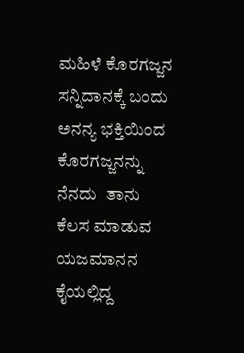ಮಹಿಳೆ ಕೊರಗಜ್ಜನ ಸನ್ನಿದಾನಕ್ಕೆ ಬಂದು ಅನನ್ಯ ಭಕ್ತಿಯಿಂದ ಕೊರಗಜ್ಜನನ್ನು ನೆನದು  ತಾನು ಕೆಲಸ ಮಾಡುವ ಯಜಮಾನನ ಕೈಯಲ್ಲಿದ್ದ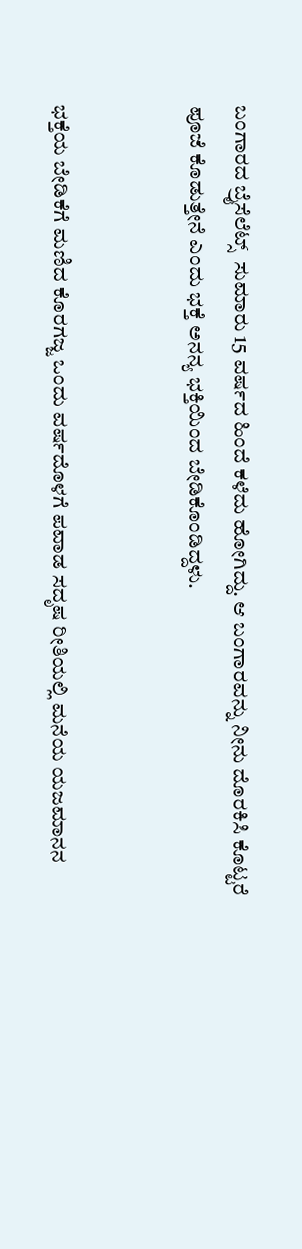ಬಂಗಾರದ ಬ್ರೈಸೆಲೆಟ್ಸ್  ಸುಮಾರು 15 ವರ್ಷದ ಹಿಂದೆ ಕಳೆದು ಹೋಗಿದ್ದು. ಆ ಬಂಗಾರವನ್ನು ನೀನು ದೊರಕಿಸಿ ಕೊಟ್ಟರೆ  ಪೂಜೆ ಕೊಡುತ್ತೇನೆ ಎಂದು ಭಕ್ತೆ ಅನನ್ಯ ಭಕ್ತಿಯಿಂದ ಬೇಡಿಕೊಂಡಿದ್ದಳು.


ಭಕ್ತೆಯ ಬೇಡಿಕೆಗೆ ಮಣಿದ ಕೊರಗಜ್ಜ ಒಂದು ವರ್ಷದೊಳಗೆ ಪವಾಡ ಸದೃಷ ರೀತಿಯಲ್ಲಿ ಮನೆಯ ಯಜಮಾನನ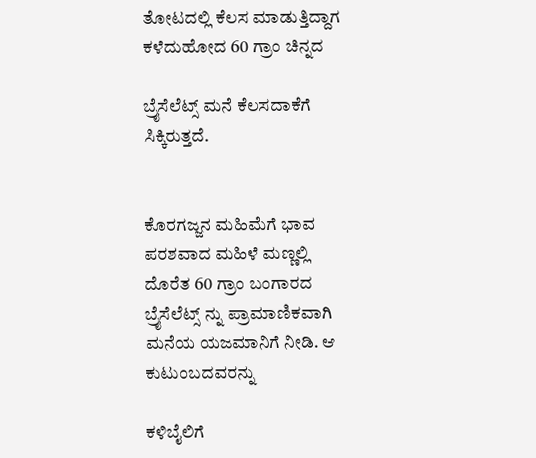ತೋಟದಲ್ಲಿ ಕೆಲಸ ಮಾಡುತ್ತಿದ್ದಾಗ ಕಳೆದುಹೋದ 60 ಗ್ರಾಂ ಚಿನ್ನದ

ಬ್ರೈಸೆಲೆಟ್ಸ್ ಮನೆ ಕೆಲಸದಾಕೆಗೆ  ಸಿಕ್ಕಿರುತ್ತದೆ.


ಕೊರಗಜ್ಜನ ಮಹಿಮೆಗೆ ಭಾವ ಪರಶವಾದ ಮಹಿಳೆ ಮಣ್ಣಲ್ಲಿ ದೊರೆತ 60 ಗ್ರಾಂ ಬಂಗಾರದ ಬ್ರೈಸೆಲೆಟ್ಸ್ ನ್ನು ಪ್ರಾಮಾಣಿಕವಾಗಿ ಮನೆಯ ಯಜಮಾನಿಗೆ ನೀಡಿ. ಆ ಕುಟುಂಬದವರನ್ನು

ಕಳಿಬೈಲಿಗೆ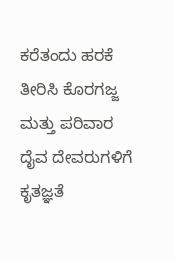ಕರೆತಂದು ಹರಕೆ ತೀರಿಸಿ ಕೊರಗಜ್ಜ ಮತ್ತು ಪರಿವಾರ ದೈವ ದೇವರುಗಳಿಗೆ ಕೃತಜ್ಞತೆ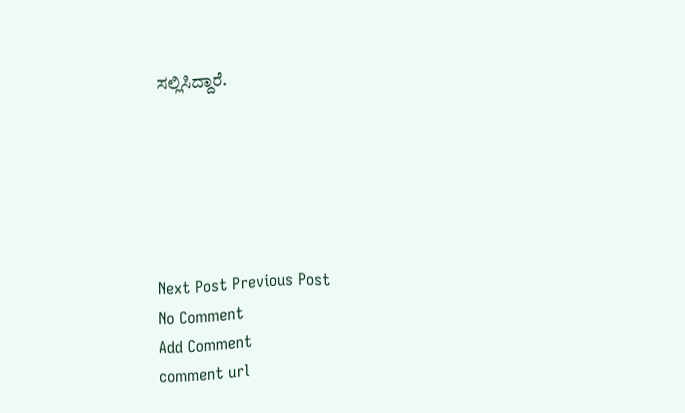ಸಲ್ಲಿಸಿದ್ದಾರೆ.






Next Post Previous Post
No Comment
Add Comment
comment url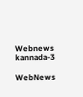Webnews kannada-3

WebNews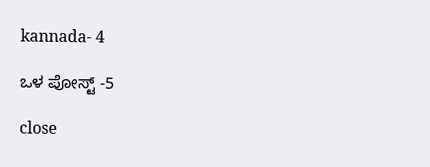kannada- 4

ಒಳ ಪೋಸ್ಟ್ -5

close